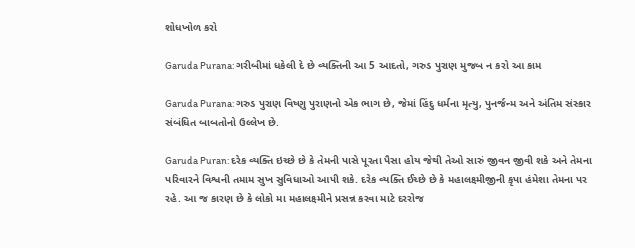શોધખોળ કરો

Garuda Purana: ગરીબીમાં ધકેલી દે છે વ્યક્તિની આ 5 આદતો, ગરુડ પુરાણ મુજબ ન કરો આ કામ

Garuda Purana: ગરુડ પુરાણ વિષ્ણુ પુરાણનો એક ભાગ છે, જેમાં હિંદુ ધર્મના મૃત્યુ, પુનર્જન્મ અને અંતિમ સંસ્કાર સંબંધિત બાબતોનો ઉલ્લેખ છે.

Garuda Puran: દરેક વ્યક્તિ ઇચ્છે છે કે તેમની પાસે પૂરતા પૈસા હોય જેથી તેઓ સારું જીવન જીવી શકે અને તેમના પરિવારને વિશ્વની તમામ સુખ સુવિધાઓ આપી શકે. દરેક વ્યક્તિ ઈચ્છે છે કે મહાલક્ષ્મીજીની કૃપા હંમેશા તેમના પર રહે. આ જ કારણ છે કે લોકો મા મહાલક્ષ્મીને પ્રસન્ન કરવા માટે દરરોજ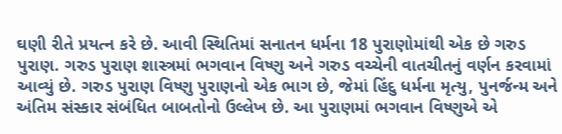ઘણી રીતે પ્રયત્ન કરે છે. આવી સ્થિતિમાં સનાતન ધર્મના 18 પુરાણોમાંથી એક છે ગરુડ પુરાણ. ગરુડ પુરાણ શાસ્ત્રમાં ભગવાન વિષ્ણુ અને ગરુડ વચ્ચેની વાતચીતનું વર્ણન કરવામાં આવ્યું છે. ગરુડ પુરાણ વિષ્ણુ પુરાણનો એક ભાગ છે, જેમાં હિંદુ ધર્મના મૃત્યુ, પુનર્જન્મ અને અંતિમ સંસ્કાર સંબંધિત બાબતોનો ઉલ્લેખ છે. આ પુરાણમાં ભગવાન વિષ્ણુએ એ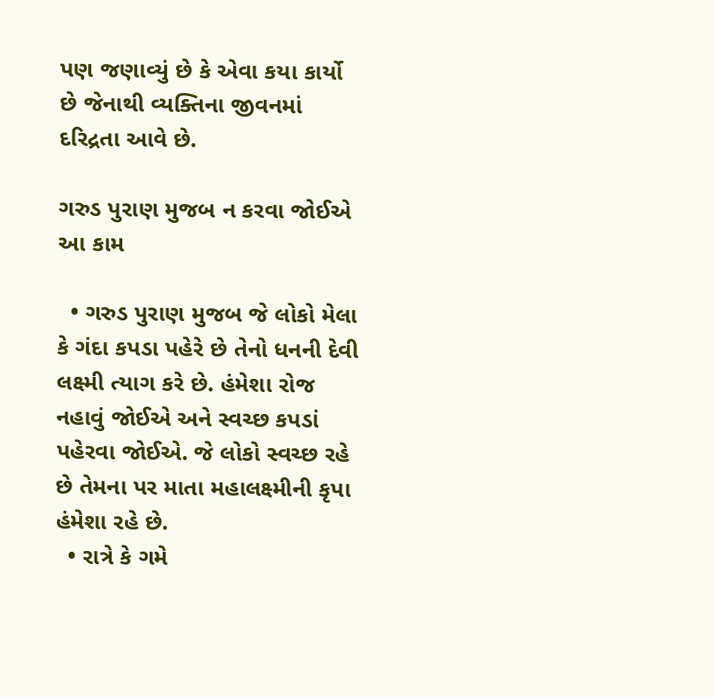પણ જણાવ્યું છે કે એવા કયા કાર્યો છે જેનાથી વ્યક્તિના જીવનમાં દરિદ્રતા આવે છે.

ગરુડ પુરાણ મુજબ ન કરવા જોઈએ આ કામ

  • ગરુડ પુરાણ મુજબ જે લોકો મેલા કે ગંદા કપડા પહેરે છે તેનો ધનની દેવી લક્ષ્મી ત્યાગ કરે છે. હંમેશા રોજ નહાવું જોઈએ અને સ્વચ્છ કપડાં પહેરવા જોઈએ. જે લોકો સ્વચ્છ રહે છે તેમના પર માતા મહાલક્ષ્મીની કૃપા હંમેશા રહે છે.
  • રાત્રે કે ગમે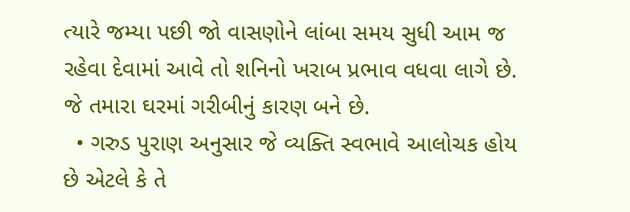ત્યારે જમ્યા પછી જો વાસણોને લાંબા સમય સુધી આમ જ રહેવા દેવામાં આવે તો શનિનો ખરાબ પ્રભાવ વધવા લાગે છે. જે તમારા ઘરમાં ગરીબીનું કારણ બને છે.
  • ગરુડ પુરાણ અનુસાર જે વ્યક્તિ સ્વભાવે આલોચક હોય છે એટલે કે તે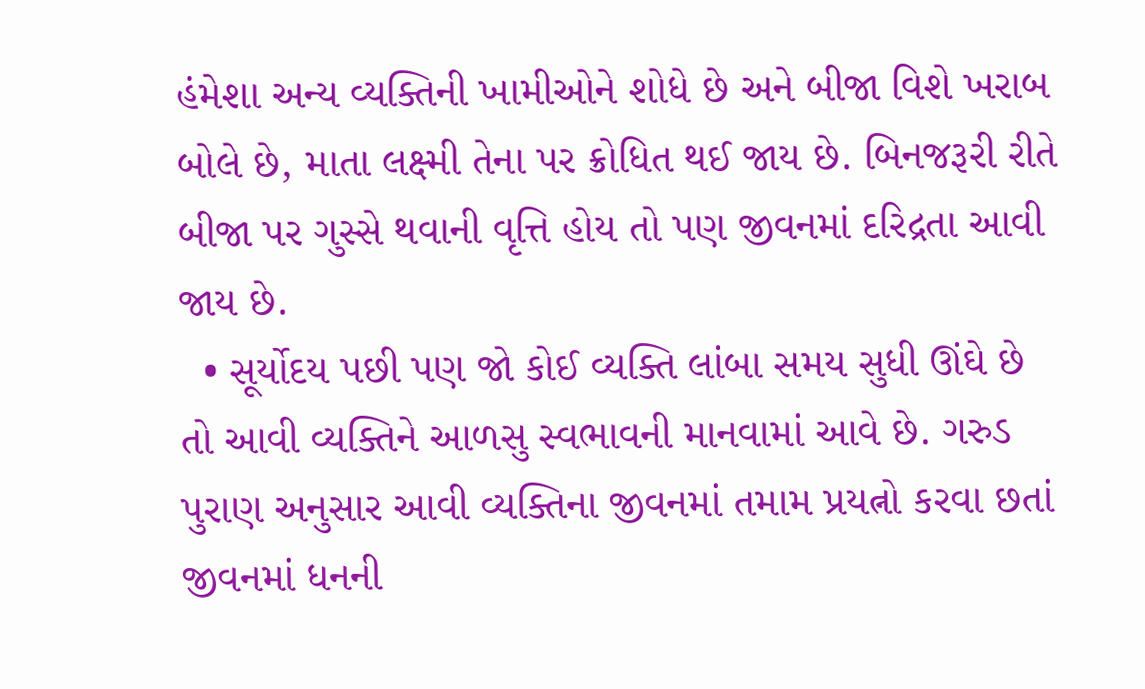હંમેશા અન્ય વ્યક્તિની ખામીઓને શોધે છે અને બીજા વિશે ખરાબ બોલે છે, માતા લક્ષ્મી તેના પર ક્રોધિત થઈ જાય છે. બિનજરૂરી રીતે બીજા પર ગુસ્સે થવાની વૃત્તિ હોય તો પણ જીવનમાં દરિદ્રતા આવી જાય છે.
  • સૂર્યોદય પછી પણ જો કોઈ વ્યક્તિ લાંબા સમય સુધી ઊંઘે છે તો આવી વ્યક્તિને આળસુ સ્વભાવની માનવામાં આવે છે. ગરુડ પુરાણ અનુસાર આવી વ્યક્તિના જીવનમાં તમામ પ્રયત્નો કરવા છતાં જીવનમાં ધનની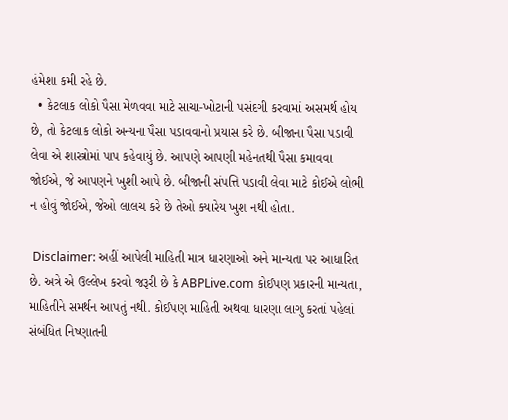હંમેશા કમી રહે છે.
  • કેટલાક લોકો પૈસા મેળવવા માટે સાચા-ખોટાની પસંદગી કરવામાં અસમર્થ હોય છે, તો કેટલાક લોકો અન્યના પૈસા પડાવવાનો પ્રયાસ કરે છે. બીજાના પૈસા પડાવી લેવા એ શાસ્ત્રોમાં પાપ કહેવાયું છે. આપણે આપણી મહેનતથી પૈસા કમાવવા જોઈએ, જે આપણને ખુશી આપે છે. બીજાની સંપત્તિ પડાવી લેવા માટે કોઈએ લોભી ન હોવું જોઈએ, જેઓ લાલચ કરે છે તેઓ ક્યારેય ખુશ નથી હોતા.

 Disclaimer: અહીં આપેલી માહિતી માત્ર ધારણાઓ અને માન્યતા પર આધારિત છે. અત્રે એ ઉલ્લેખ કરવો જરૂરી છે કે ABPLive.com કોઈપણ પ્રકારની માન્યતા, માહિતીને સમર્થન આપતું નથી. કોઈપણ માહિતી અથવા ધારણા લાગુ કરતાં પહેલાં સંબંધિત નિષ્ણાતની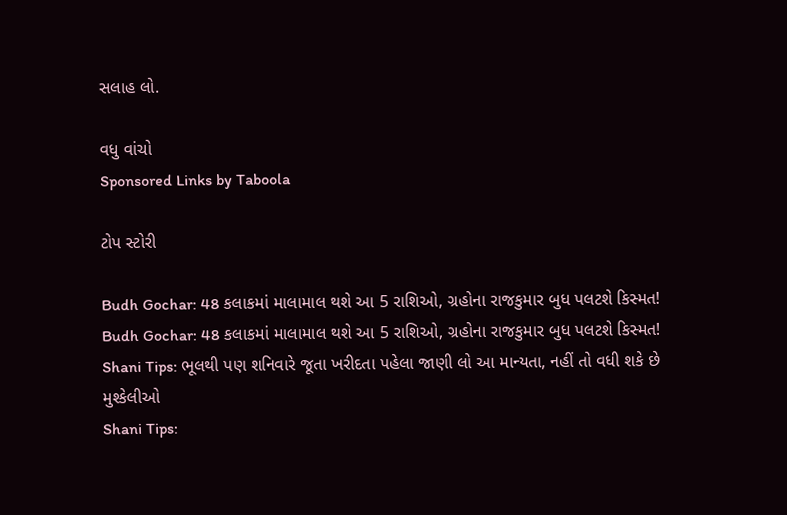સલાહ લો.

વધુ વાંચો
Sponsored Links by Taboola

ટોપ સ્ટોરી

Budh Gochar: 48 કલાકમાં માલામાલ થશે આ 5 રાશિઓ, ગ્રહોના રાજકુમાર બુધ પલટશે કિસ્મત!
Budh Gochar: 48 કલાકમાં માલામાલ થશે આ 5 રાશિઓ, ગ્રહોના રાજકુમાર બુધ પલટશે કિસ્મત!
Shani Tips: ભૂલથી પણ શનિવારે જૂતા ખરીદતા પહેલા જાણી લો આ માન્યતા, નહીં તો વધી શકે છે મુશ્કેલીઓ
Shani Tips: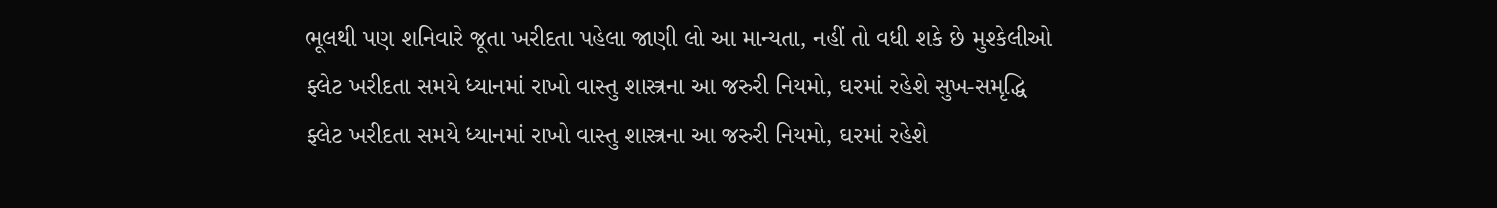ભૂલથી પણ શનિવારે જૂતા ખરીદતા પહેલા જાણી લો આ માન્યતા, નહીં તો વધી શકે છે મુશ્કેલીઓ
ફ્લેટ ખરીદતા સમયે ધ્યાનમાં રાખો વાસ્તુ શાસ્ત્રના આ જરુરી નિયમો, ઘરમાં રહેશે સુખ-સમૃદ્ધિ
ફ્લેટ ખરીદતા સમયે ધ્યાનમાં રાખો વાસ્તુ શાસ્ત્રના આ જરુરી નિયમો, ઘરમાં રહેશે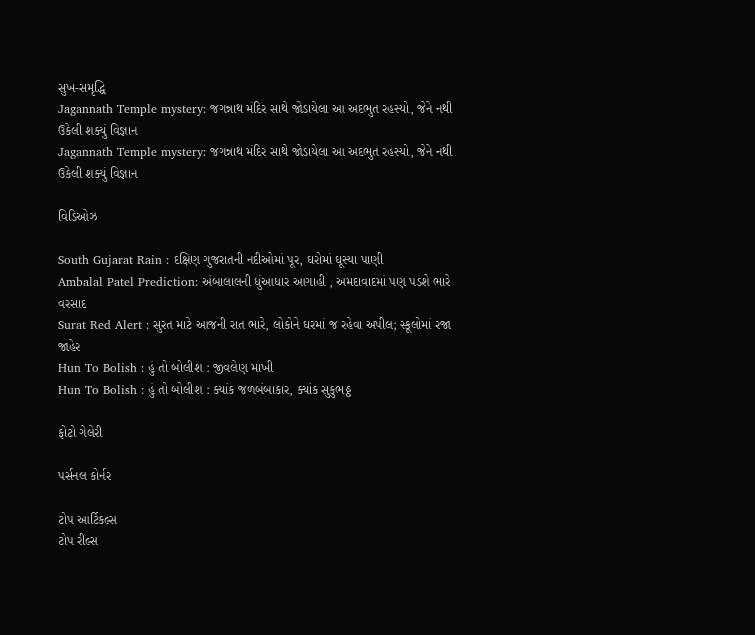સુખ-સમૃદ્ધિ
Jagannath Temple mystery: જગન્નાથ મંદિર સાથે જોડાયેલા આ અદભુત રહસ્યો, જેને નથી ઉકેલી શક્યું વિજ્ઞાન
Jagannath Temple mystery: જગન્નાથ મંદિર સાથે જોડાયેલા આ અદભુત રહસ્યો, જેને નથી ઉકેલી શક્યું વિજ્ઞાન

વિડિઓઝ

South Gujarat Rain : દક્ષિણ ગુજરાતની નદીઓમાં પૂર, ઘરોમાં ઘૂસ્યા પાણી
Ambalal Patel Prediction: અંબાલાલની ધુંઆધાર આગાહી , અમદાવાદમાં પણ પડશે ભારે વરસાદ
Surat Red Alert : સુરત માટે આજની રાત ભારે, લોકોને ઘરમાં જ રહેવા અપીલ; સ્કૂલોમાં રજા જાહેર
Hun To Bolish : હું તો બોલીશ : જીવલેણ માખી
Hun To Bolish : હું તો બોલીશ : ક્યાંક જળબંબાકાર, ક્યાંક સુકુભઠ્ઠ

ફોટો ગેલેરી

પર્સનલ કોર્નર

ટોપ આર્ટિકલ્સ
ટોપ રીલ્સ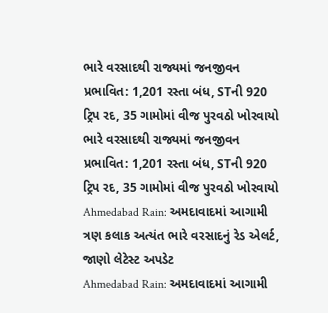ભારે વરસાદથી રાજ્યમાં જનજીવન પ્રભાવિત: 1,201 રસ્તા બંધ, STની 920 ટ્રિપ રદ, 35 ગામોમાં વીજ પુરવઠો ખોરવાયો
ભારે વરસાદથી રાજ્યમાં જનજીવન પ્રભાવિત: 1,201 રસ્તા બંધ, STની 920 ટ્રિપ રદ, 35 ગામોમાં વીજ પુરવઠો ખોરવાયો
Ahmedabad Rain: અમદાવાદમાં આગામી ત્રણ કલાક અત્યંત ભારે વરસાદનું રેડ એલર્ટ, જાણો લેટેસ્ટ અપડેટ
Ahmedabad Rain: અમદાવાદમાં આગામી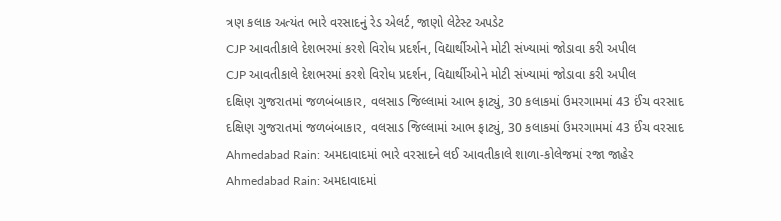ત્રણ કલાક અત્યંત ભારે વરસાદનું રેડ એલર્ટ, જાણો લેટેસ્ટ અપડેટ
CJP આવતીકાલે દેશભરમાં કરશે વિરોધ પ્રદર્શન, વિદ્યાર્થીઓને મોટી સંખ્યામાં જોડાવા કરી અપીલ
CJP આવતીકાલે દેશભરમાં કરશે વિરોધ પ્રદર્શન, વિદ્યાર્થીઓને મોટી સંખ્યામાં જોડાવા કરી અપીલ
દક્ષિણ ગુજરાતમાં જળબંબાકાર, વલસાડ જિલ્લામાં આભ ફાટ્યું, 30 કલાકમાં ઉમરગામમાં 43 ઈંચ વરસાદ
દક્ષિણ ગુજરાતમાં જળબંબાકાર, વલસાડ જિલ્લામાં આભ ફાટ્યું, 30 કલાકમાં ઉમરગામમાં 43 ઈંચ વરસાદ
Ahmedabad Rain: અમદાવાદમાં ભારે વરસાદને લઈ આવતીકાલે શાળા-કોલેજમાં રજા જાહેર
Ahmedabad Rain: અમદાવાદમાં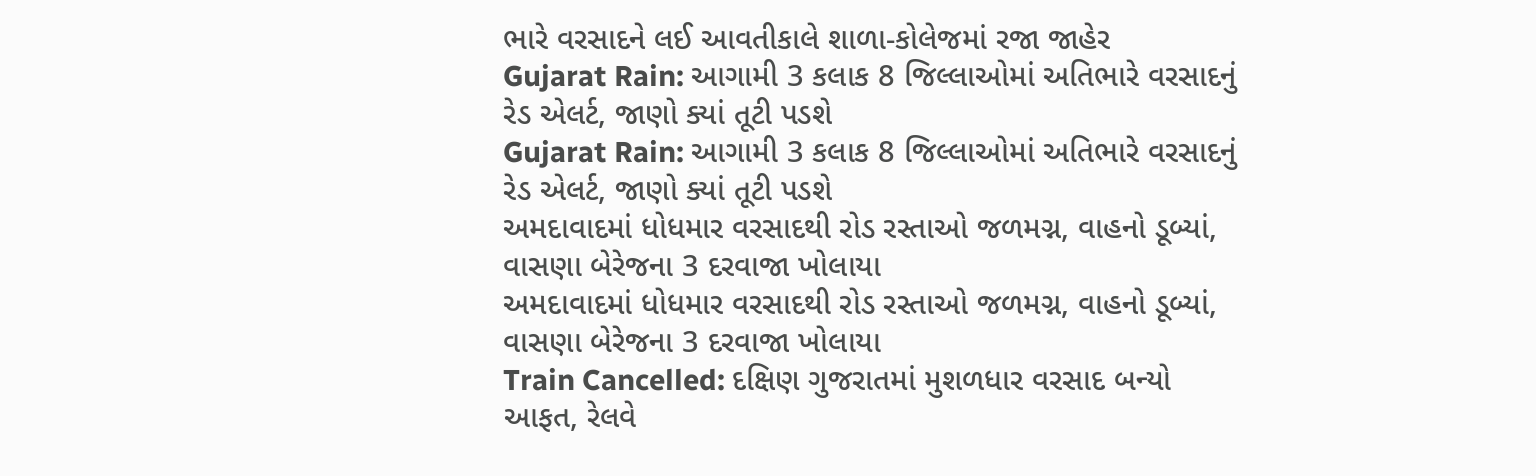ભારે વરસાદને લઈ આવતીકાલે શાળા-કોલેજમાં રજા જાહેર
Gujarat Rain: આગામી 3 કલાક 8 જિલ્લાઓમાં અતિભારે વરસાદનું રેડ એલર્ટ, જાણો ક્યાં તૂટી પડશે
Gujarat Rain: આગામી 3 કલાક 8 જિલ્લાઓમાં અતિભારે વરસાદનું રેડ એલર્ટ, જાણો ક્યાં તૂટી પડશે
અમદાવાદમાં ધોધમાર વરસાદથી રોડ રસ્તાઓ જળમગ્ન, વાહનો ડૂબ્યાં, વાસણા બેરેજના 3 દરવાજા ખોલાયા
અમદાવાદમાં ધોધમાર વરસાદથી રોડ રસ્તાઓ જળમગ્ન, વાહનો ડૂબ્યાં, વાસણા બેરેજના 3 દરવાજા ખોલાયા
Train Cancelled: દક્ષિણ ગુજરાતમાં મુશળધાર વરસાદ બન્યો આફત, રેલવે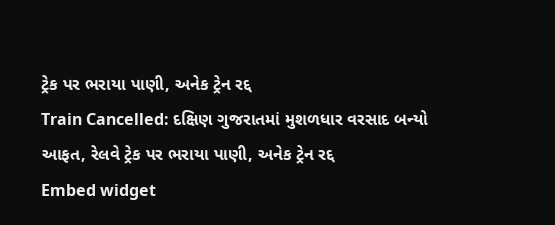ટ્રેક પર ભરાયા પાણી, અનેક ટ્રેન રદ્દ
Train Cancelled: દક્ષિણ ગુજરાતમાં મુશળધાર વરસાદ બન્યો આફત, રેલવે ટ્રેક પર ભરાયા પાણી, અનેક ટ્રેન રદ્દ
Embed widget